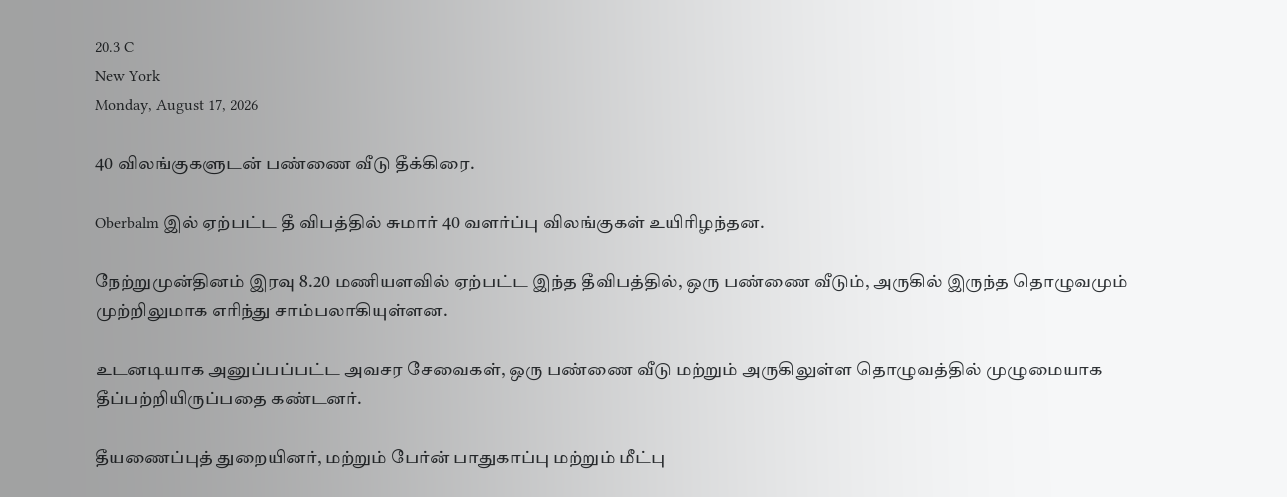20.3 C
New York
Monday, August 17, 2026

40 விலங்குகளுடன் பண்ணை வீடு தீக்கிரை.

Oberbalm இல் ஏற்பட்ட தீ விபத்தில் சுமார் 40 வளர்ப்பு விலங்குகள் உயிரிழந்தன.

நேற்றுமுன்தினம் இரவு 8.20 மணியளவில் ஏற்பட்ட இந்த தீவிபத்தில், ஒரு பண்ணை வீடும், அருகில் இருந்த தொழுவமும் முற்றிலுமாக எரிந்து சாம்பலாகியுள்ளன.

உடனடியாக அனுப்பப்பட்ட அவசர சேவைகள், ஒரு பண்ணை வீடு மற்றும் அருகிலுள்ள தொழுவத்தில் முழுமையாக தீப்பற்றியிருப்பதை கண்டனர்.

தீயணைப்புத் துறையினர், மற்றும் பேர்ன் பாதுகாப்பு மற்றும் மீட்பு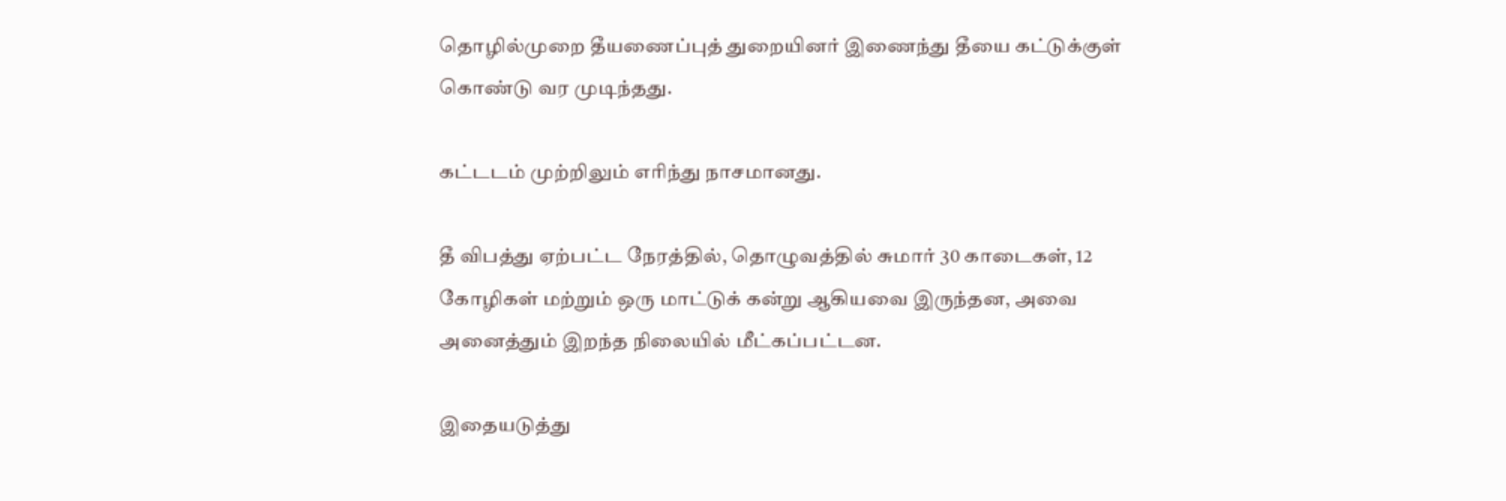தொழில்முறை தீயணைப்புத் துறையினர் இணைந்து தீயை கட்டுக்குள் கொண்டு வர முடிந்தது.

கட்டடம் முற்றிலும் எரிந்து நாசமானது.

தீ விபத்து ஏற்பட்ட நேரத்தில், தொழுவத்தில் சுமார் 30 காடைகள், 12 கோழிகள் மற்றும் ஒரு மாட்டுக் கன்று ஆகியவை இருந்தன, அவை அனைத்தும் இறந்த நிலையில் மீட்கப்பட்டன.

இதையடுத்து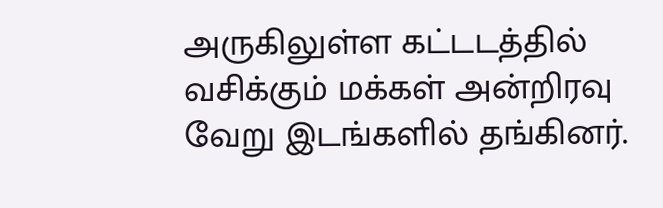அருகிலுள்ள கட்டடத்தில் வசிக்கும் மக்கள் அன்றிரவு  வேறு இடங்களில் தங்கினர்.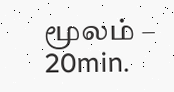மூலம் – 20min.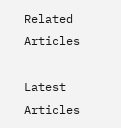Related Articles

Latest Articles